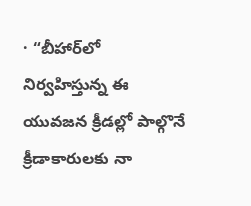· “బీహార్‌లో నిర్వహిస్తున్న ఈ యువజన క్రీడల్లో పాల్గొనే క్రీడాకారులకు నా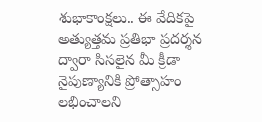శుభాకాంక్షలు.. ఈ వేదికపై అత్యుత్తమ ప్రతిభా ప్రదర్శన ద్వారా సిసలైన మీ క్రీడా నైపుణ్యానికి ప్రోత్సాహం లభించాలని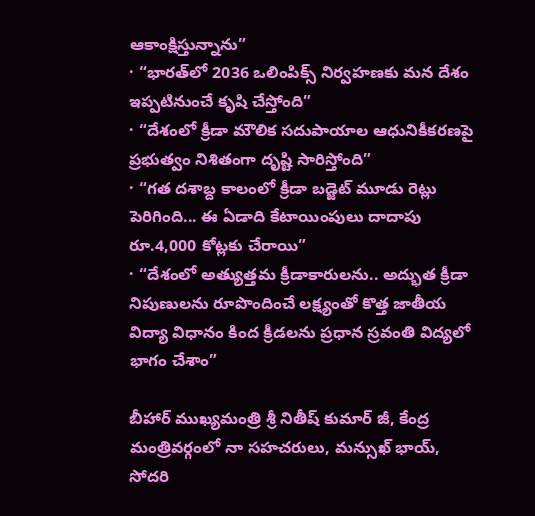ఆకాంక్షిస్తున్నాను”
· “భారత్‌లో 2036 ఒలింపిక్స్‌ నిర్వహణకు మన దేశం ఇప్పటినుంచే కృషి చేస్తోంది”
· “దేశంలో క్రీడా మౌలిక సదుపాయాల ఆధునికీకరణపై ప్రభుత్వం నిశితంగా దృష్టి సారిస్తోంది”
· “గత దశాబ్ద కాలంలో క్రీడా బడ్జెట్‌ మూడు రెట్లు పెరిగింది... ఈ ఏడాది కేటాయింపులు దాదాపు రూ.4,000 కోట్లకు చేరాయి”
· “దేశంలో అత్యుత్తమ క్రీడాకారులను.. అద్భుత క్రీడా నిపుణులను రూపొందించే లక్ష్యంతో కొత్త జాతీయ విద్యా విధానం కింద క్రీడలను ప్రధాన స్రవంతి విద్యలో భాగం చేశాం”

బీహార్ ముఖ్యమంత్రి శ్రీ నితీష్ కుమార్ జీ, కేంద్ర మంత్రివర్గంలో నా సహచరులు, మన్సుఖ్ భాయ్, సోదరి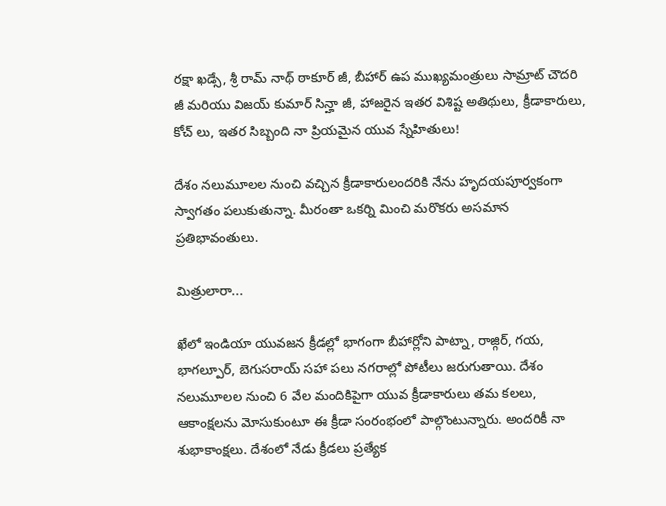రక్షా ఖడ్సే, శ్రీ రామ్ నాథ్ ఠాకూర్ జీ, బీహార్ ఉప ముఖ్యమంత్రులు సామ్రాట్ చౌదరి జీ మరియు విజయ్ కుమార్ సిన్హా జీ, హాజరైన ఇతర విశిష్ట అతిథులు, క్రీడాకారులు, కోచ్ లు, ఇతర సిబ్బంది నా ప్రియమైన యువ స్నేహితులు!

దేశం నలుమూలల నుంచి వచ్చిన క్రీడాకారులందరికి నేను హృదయపూర్వకంగా స్వాగతం పలుకుతున్నా. మీరంతా ఒకర్ని మించి మరొకరు అసమాన ప్రతిభావంతులు.

మిత్రులారా...

ఖేలో ఇండియా యువజన క్రీడల్లో భాగంగా బీహార్లోని పాట్నా, రాజ్గిర్, గయ, భాగల్పూర్, బెగుసరాయ్ సహా పలు నగరాల్లో పోటీలు జరుగుతాయి. దేశం నలుమూలల నుంచి 6 వేల మందికిపైగా యువ క్రీడాకారులు తమ కలలు, ఆకాంక్షలను మోసుకుంటూ ఈ క్రీడా సంరంభంలో పాల్గొంటున్నారు. అందరికీ నా శుభాకాంక్షలు. దేశంలో నేడు క్రీడలు ప్రత్యేక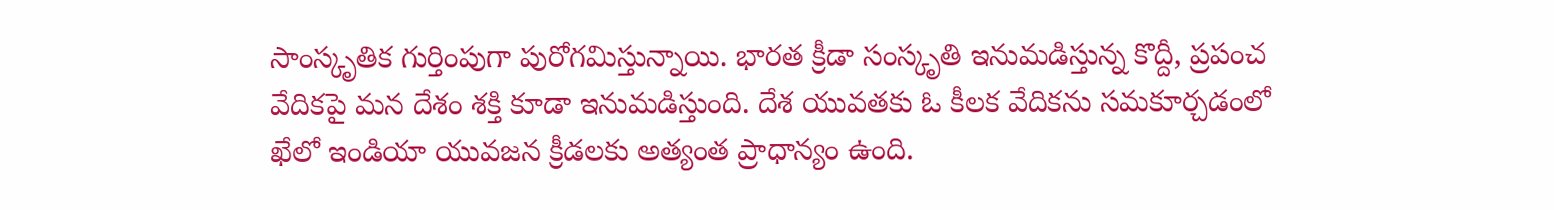సాంస్కృతిక గుర్తింపుగా పురోగమిస్తున్నాయి. భారత క్రీడా సంస్కృతి ఇనుమడిస్తున్న కొద్దీ, ప్రపంచ వేదికపై మన దేశం శక్తి కూడా ఇనుమడిస్తుంది. దేశ యువతకు ఓ కీలక వేదికను సమకూర్చడంలో ఖేలో ఇండియా యువజన క్రీడలకు అత్యంత ప్రాధాన్యం ఉంది.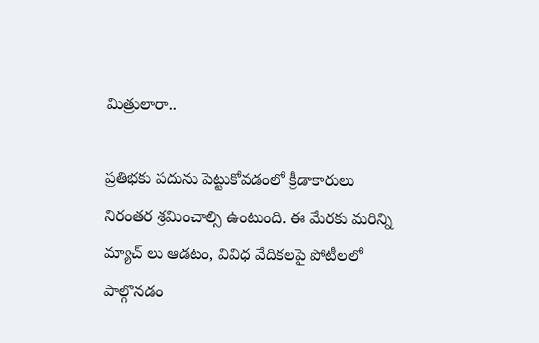మిత్రులారా..

ప్రతిభకు పదును పెట్టుకోవడంలో క్రీడాకారులు నిరంతర శ్రమించాల్సి ఉంటుంది. ఈ మేరకు మరిన్ని మ్యాచ్ లు ఆడటం, వివిధ వేదికలపై పోటీలలో పాల్గొనడం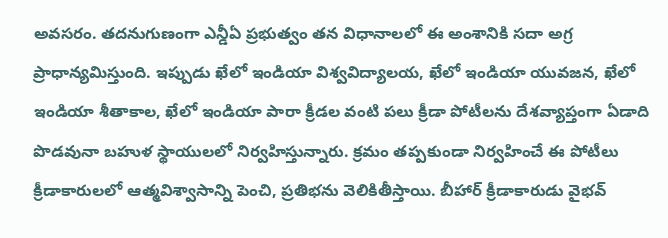అవసరం. తదనుగుణంగా ఎన్డీఏ ప్రభుత్వం తన విధానాలలో ఈ అంశానికి సదా అగ్ర ప్రాధాన్యమిస్తుంది. ఇప్పుడు ఖేలో ఇండియా విశ్వవిద్యాలయ, ఖేలో ఇండియా యువజన, ఖేలో ఇండియా శీతాకాల, ఖేలో ఇండియా పారా క్రీడల వంటి పలు క్రీడా పోటీలను దేశవ్యాప్తంగా ఏడాది పొడవునా బహుళ స్థాయులలో నిర్వహిస్తున్నారు. క్రమం తప్పకుండా నిర్వహించే ఈ పోటీలు క్రీడాకారులలో ఆత్మవిశ్వాసాన్ని పెంచి, ప్రతిభను వెలికితీస్తాయి. బీహార్ క్రీడాకారుడు వైభవ్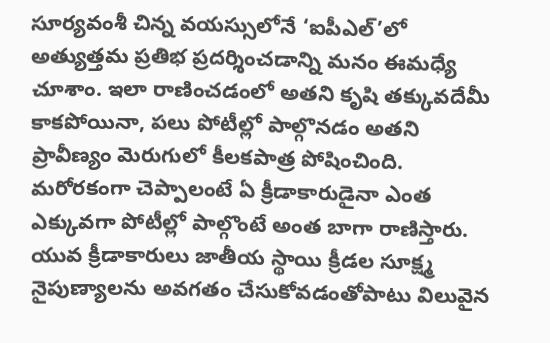సూర్యవంశీ చిన్న వయస్సులోనే ‘ఐపీఎల్’లో అత్యుత్తమ ప్రతిభ ప్రదర్శించడాన్ని మనం ఈమధ్యే చూశాం. ఇలా రాణించడంలో అతని కృషి తక్కువదేమీ కాకపోయినా, పలు పోటీల్లో పాల్గొనడం అతని ప్రావీణ్యం మెరుగులో కీలకపాత్ర పోషించింది. మరోరకంగా చెప్పాలంటే ఏ క్రీడాకారుడైనా ఎంత ఎక్కువగా పోటీల్లో పాల్గొంటే అంత బాగా రాణిస్తారు. యువ క్రీడాకారులు జాతీయ స్థాయి క్రీడల సూక్ష్మ నైపుణ్యాలను అవగతం చేసుకోవడంతోపాటు విలువైన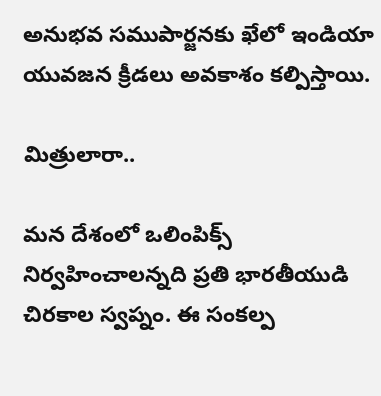అనుభవ సముపార్జనకు ఖేలో ఇండియా యువజన క్రీడలు అవకాశం కల్పిస్తాయి.

మిత్రులారా..

మన దేశంలో ఒలింపిక్స్ నిర్వహించాలన్నది ప్రతి భారతీయుడి చిరకాల స్వప్నం. ఈ సంకల్ప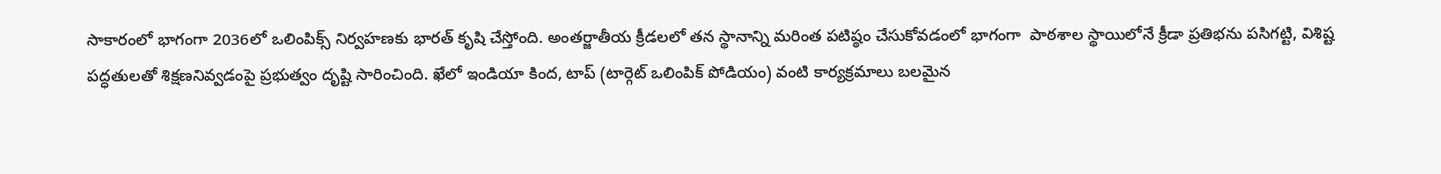సాకారంలో భాగంగా 2036లో ఒలింపిక్స్ నిర్వహణకు భారత్ కృషి చేస్తోంది. అంతర్జాతీయ క్రీడలలో తన స్థానాన్ని మరింత పటిష్ఠం చేసుకోవడంలో భాగంగా  పాఠశాల స్థాయిలోనే క్రీడా ప్రతిభను పసిగట్టి, విశిష్ట పద్ధతులతో శిక్షణనివ్వడంపై ప్రభుత్వం దృష్టి సారించింది. ఖేలో ఇండియా కింద, టాప్ (టార్గెట్ ఒలింపిక్ పోడియం) వంటి కార్యక్రమాలు బలమైన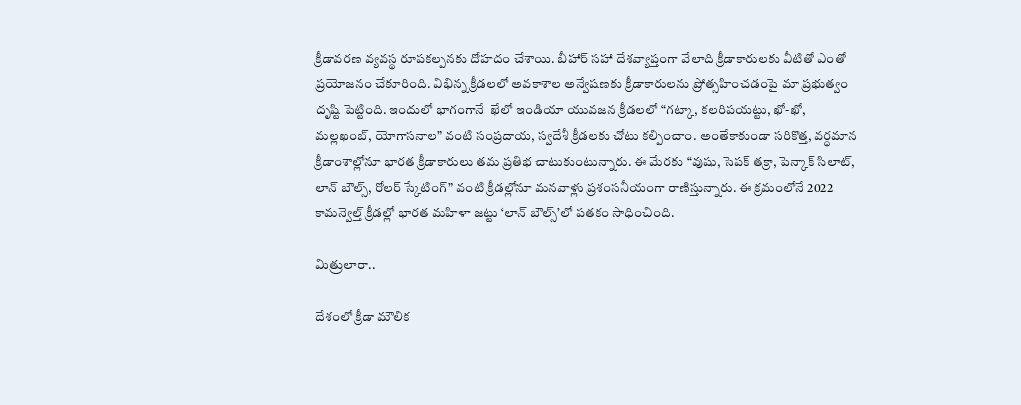క్రీడావరణ వ్యవస్థ రూపకల్పనకు దోహదం చేశాయి. బీహార్ సహా దేశవ్యాప్తంగా వేలాది క్రీడాకారులకు వీటితో ఎంతో ప్రయోజనం చేకూరింది. విభిన్న క్రీడలలో అవకాశాల అన్వేషణకు క్రీడాకారులను ప్రోత్సహించడంపై మా ప్రభుత్వం దృష్టి పెట్టింది. ఇందులో భాగంగానే  ఖేలో ఇండియా యువజన క్రీడలలో “గట్కా, కలరిపయట్టు, ఖో-ఖో, మల్లఖంబ్, యోగాసనాల” వంటి సంప్రదాయ, స్వదేశీ క్రీడలకు చోటు కల్పించాం. అంతేకాకుండా సరికొత్త, వర్ధమాన క్రీడాంశాల్లోనూ భారత క్రీడాకారులు తమ ప్రతిభ చాటుకుంటున్నారు. ఈ మేరకు “వుషు, సెపక్ తక్రా, పెన్కాక్ సిలాట్, లాన్ బౌల్స్, రోలర్ స్కేటింగ్” వంటి క్రీడల్లోనూ మనవాళ్లు ప్రశంసనీయంగా రాణిస్తున్నారు. ఈ క్రమంలోనే 2022 కామన్వెల్త్ క్రీడల్లో భారత మహిళా జట్టు ‘లాన్ బౌల్స్’లో పతకం సాధించింది.

మిత్రులారా..

దేశంలో క్రీడా మౌలిక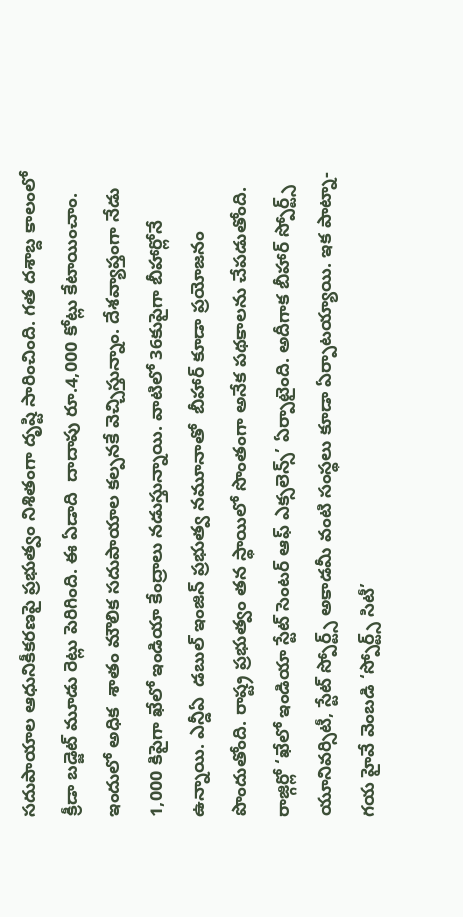సదుపాయాల ఆధునికీకరణపై ప్రభుత్వం నిశితంగా దృష్టి సారించింది. గత దశాబ్ద కాలంలో క్రీడా బడ్జెట్ మూడు రెట్లు పెరిగింది. ఈ ఏడాది  దాదాపు రూ.4,000 కోట్లు కేటాయించాం. ఇందులో అధిక  శాతం మౌలిక సదుపాయాల కల్పనకే వెచ్చిస్తున్నాం. దేశవ్యాప్తంగా నేడు 1,000 కిపైగా ఖేలో ఇండియా కేంద్రాలు నడుస్తున్నాయి. వాటిలో 36కుపైగా బీహార్లోనే ఉన్నాయి. ఎన్డీఏ  డబుల్ ఇంజిన్ ప్రభుత్వ నమూనాతో  బీహార్ కూడా ప్రయోజనం పొందుతోంది. రాష్ట్ర ప్రభుత్వం తన స్థాయిలో సొంతంగా అనేక పథకాలను చేపడుతోంది. రాజ్గిర్లో ‘ఖేలో ఇండియా స్టేట్ సెంటర్ ఆఫ్ ఎక్సలెన్స్’ ఏర్పాటైంది. అదీగాక బీహార్ స్పోర్ట్స్ యూనివర్సిటీ, స్టేట్ స్పోర్ట్స్ అకాడమీ వంటి సంస్థలు కూడా ఏర్పాటయ్యాయి. ఇక పాట్నా-గయ హైవే వెంబడి ‘స్పోర్ట్స్ సిటీ’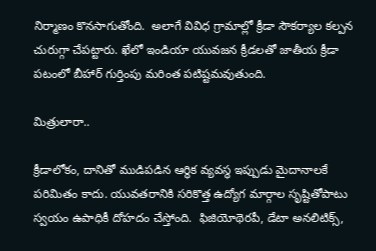నిర్మాణం కొనసాగుతోంది.  అలాగే వివిధ గ్రామాల్లో క్రీడా సౌకర్యాల కల్పన చురుగ్గా చేపట్టారు. ఖేలో ఇండియా యువజన క్రీడలతో జాతీయ క్రీడా పటంలో బీహార్ గుర్తింపు మరింత పటిష్టమవుతుంది.

మిత్రులారా..

క్రీడాలోకం, దానితో ముడిపడిన ఆర్థిక వ్యవస్థ ఇప్పుడు మైదానాలకే పరిమితం కాదు. యువతరానికి సరికొత్త ఉద్యోగ మార్గాల సృష్టితోపాటు స్వయం ఉపాధికీ దోహదం చేస్తోంది.  ఫిజియోథెరపీ, డేటా అనలిటిక్స్,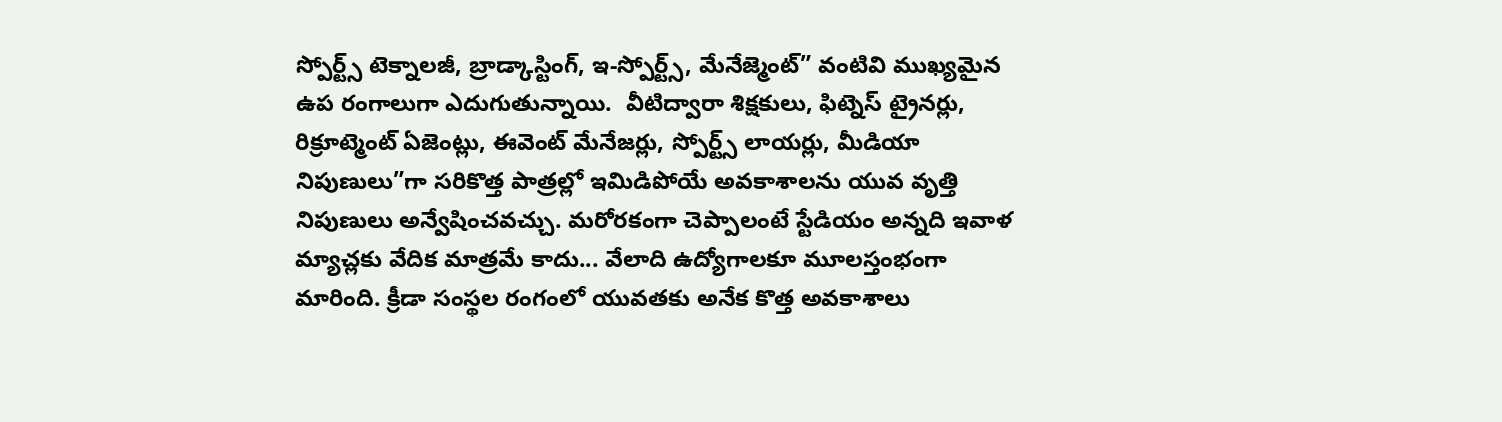స్పోర్ట్స్ టెక్నాలజీ, బ్రాడ్కాస్టింగ్, ఇ-స్పోర్ట్స్, మేనేజ్మెంట్” వంటివి ముఖ్యమైన ఉప రంగాలుగా ఎదుగుతున్నాయి.  వీటిద్వారా శిక్షకులు, ఫిట్నెస్ ట్రైనర్లు, రిక్రూట్మెంట్ ఏజెంట్లు, ఈవెంట్ మేనేజర్లు, స్పోర్ట్స్ లాయర్లు, మీడియా నిపుణులు”గా సరికొత్త పాత్రల్లో ఇమిడిపోయే అవకాశాలను యువ వృత్తి నిపుణులు అన్వేషించవచ్చు. మరోరకంగా చెప్పాలంటే స్టేడియం అన్నది ఇవాళ మ్యాచ్లకు వేదిక మాత్రమే కాదు... వేలాది ఉద్యోగాలకూ మూలస్తంభంగా మారింది. క్రీడా సంస్థల రంగంలో యువతకు అనేక కొత్త అవకాశాలు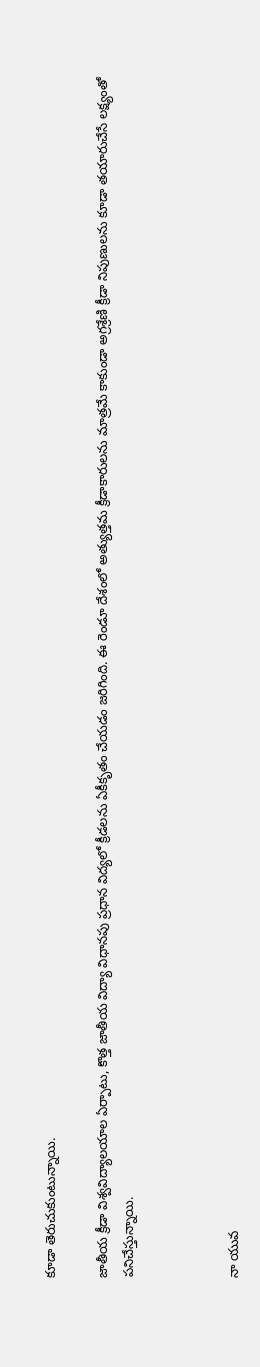కూడా తెరుచుకుంటున్నాయి.

జాతీయ క్రీడా విశ్వవిద్యాలయాల ఏర్పాటు, కొత్త జాతీయ విద్యా విధానపు ప్రధాన విద్యలో క్రీడలను ఏకీకృతం చేయడం జరిగింది. ఈ రెండూ దేశంలో అత్యుత్తమ క్రీడాకారులను మాత్రమే కాకుండా అగ్రశ్రేణి క్రీడా నిపుణులను కూడా తయారుచేసే లక్ష్యంతో పనిచేస్తున్నాయి.



నా యువ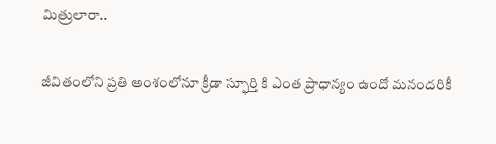మిత్రులారా..

జీవితంలోని ప్రతి అంశంలోనూ క్రీడా స్ఫూర్తి కి ఎంత ప్రాధాన్యం ఉందో మనందరికీ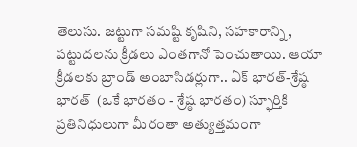తెలుసు. జట్టుగా సమష్టి కృషిని, సహకారాన్ని, పట్టుదలను క్రీడలు ఎంతగానో పెంచుతాయి. ఆయా క్రీడలకు బ్రాండ్ అంబాసిడర్లుగా.. ఏక్ భారత్-శ్రేష్ఠ భారత్  (ఒకే భారతం - శ్రేష్ఠ భారతం) స్ఫూర్తికి ప్రతినిధులుగా మీరంతా అత్యుత్తమంగా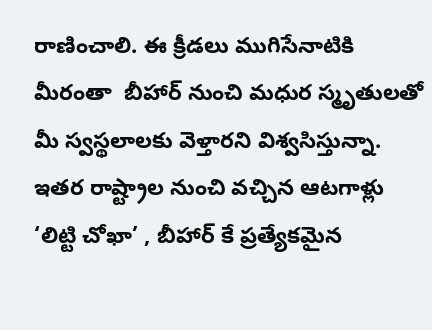రాణించాలి. ఈ క్రీడలు ముగిసేనాటికి మీరంతా  బీహార్ నుంచి మధుర స్మృతులతో మీ స్వస్థలాలకు వెళ్తారని విశ్వసిస్తున్నా. ఇతర రాష్ట్రాల నుంచి వచ్చిన ఆటగాళ్లు ‘లిట్టి చోఖా’ , బీహార్ కే ప్రత్యేకమైన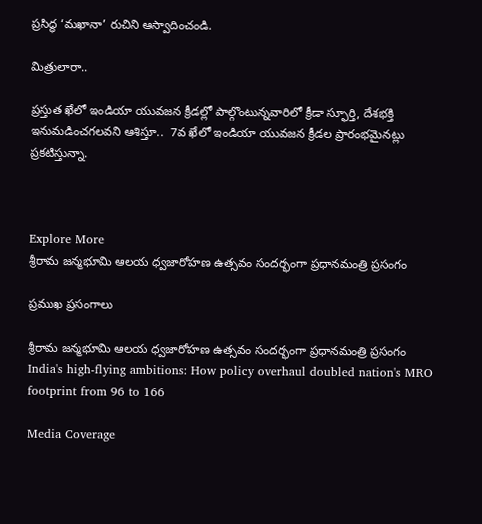ప్రసిద్ధ ‘మఖానా’ రుచిని ఆస్వాదించండి.

మిత్రులారా..

ప్రస్తుత ఖేలో ఇండియా యువజన క్రీడల్లో పాల్గొంటున్నవారిలో క్రీడా స్ఫూర్తి, దేశభక్తి ఇనుమడించగలవని ఆశిస్తూ..  7వ ఖేలో ఇండియా యువజన క్రీడల ప్రారంభమైనట్లు ప్రకటిస్తున్నా.



Explore More
శ్రీరామ జన్మభూమి ఆలయ ధ్వజారోహణ ఉత్సవం సందర్భంగా ప్రధానమంత్రి ప్రసంగం

ప్రముఖ ప్రసంగాలు

శ్రీరామ జన్మభూమి ఆలయ ధ్వజారోహణ ఉత్సవం సందర్భంగా ప్రధానమంత్రి ప్రసంగం
India's high-flying ambitions: How policy overhaul doubled nation's MRO footprint from 96 to 166

Media Coverage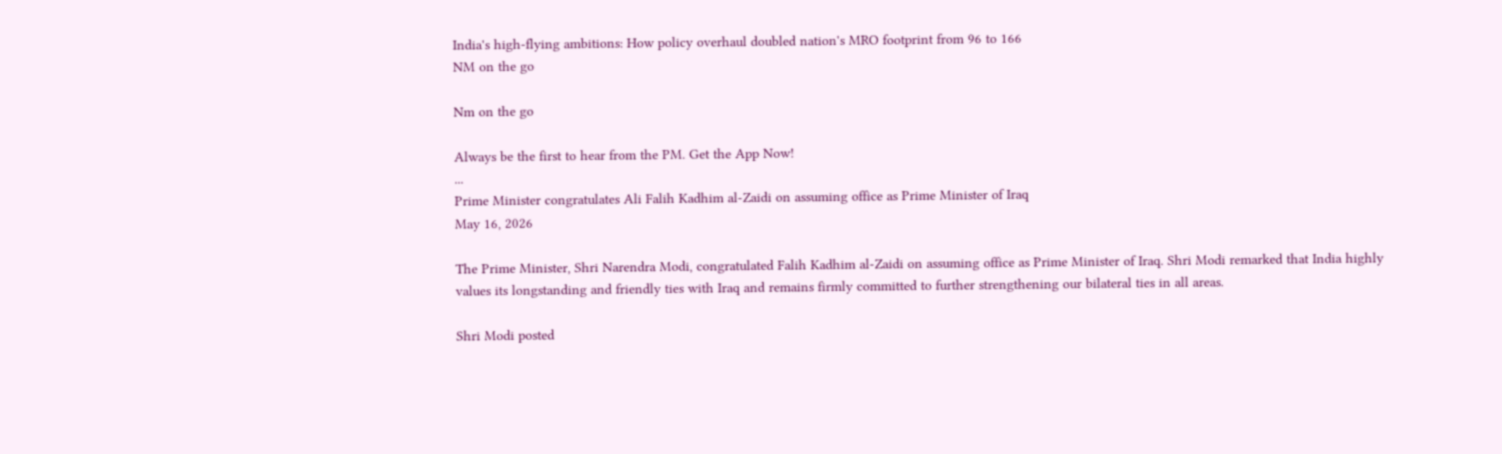India's high-flying ambitions: How policy overhaul doubled nation's MRO footprint from 96 to 166
NM on the go

Nm on the go

Always be the first to hear from the PM. Get the App Now!
...
Prime Minister congratulates Ali Falih Kadhim al-Zaidi on assuming office as Prime Minister of Iraq
May 16, 2026

The Prime Minister, Shri Narendra Modi, congratulated Falih Kadhim al-Zaidi on assuming office as Prime Minister of Iraq. Shri Modi remarked that India highly values its longstanding and friendly ties with Iraq and remains firmly committed to further strengthening our bilateral ties in all areas.

Shri Modi posted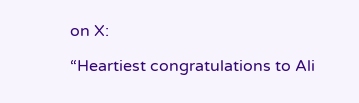on X:

“Heartiest congratulations to Ali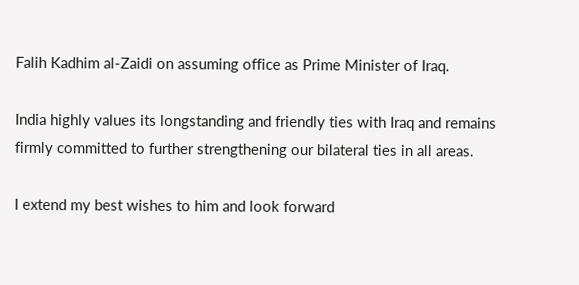Falih Kadhim al-Zaidi on assuming office as Prime Minister of Iraq.

India highly values its longstanding and friendly ties with Iraq and remains firmly committed to further strengthening our bilateral ties in all areas.

I extend my best wishes to him and look forward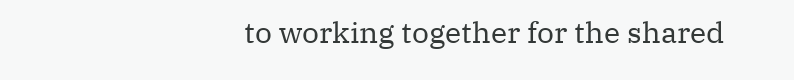to working together for the shared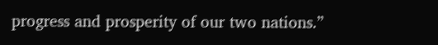progress and prosperity of our two nations.”